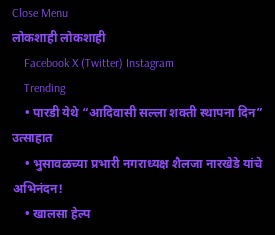Close Menu
लोकशाही लोकशाही
    Facebook X (Twitter) Instagram
    Trending
    • पारडी येथे “आदिवासी सल्ला शक्ती स्थापना दिन” उत्साहात
    • भुसावळच्या प्रभारी नगराध्यक्ष शैलजा नारखेडे यांचे अभिनंदन!
    • खालसा हेल्प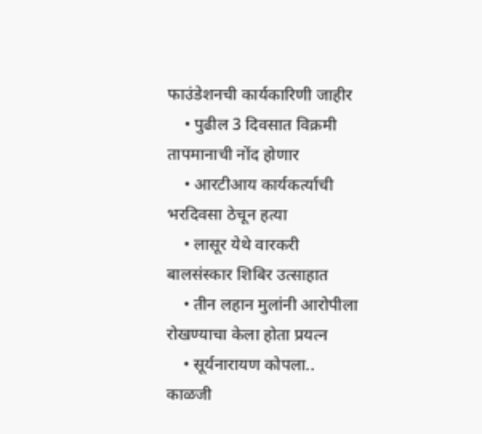फाउंडेशनची कार्यकारिणी जाहीर
    • पुढील 3 दिवसात विक्रमी तापमानाची नोंद होणार
    • आरटीआय कार्यकर्त्याची भरदिवसा ठेचून हत्या
    • लासूर येथे वारकरी बालसंस्कार शिबिर उत्साहात
    • तीन लहान मुलांनी आरोपीला रोखण्याचा केला होता प्रयत्न
    • सूर्यनारायण कोपला.. काळजी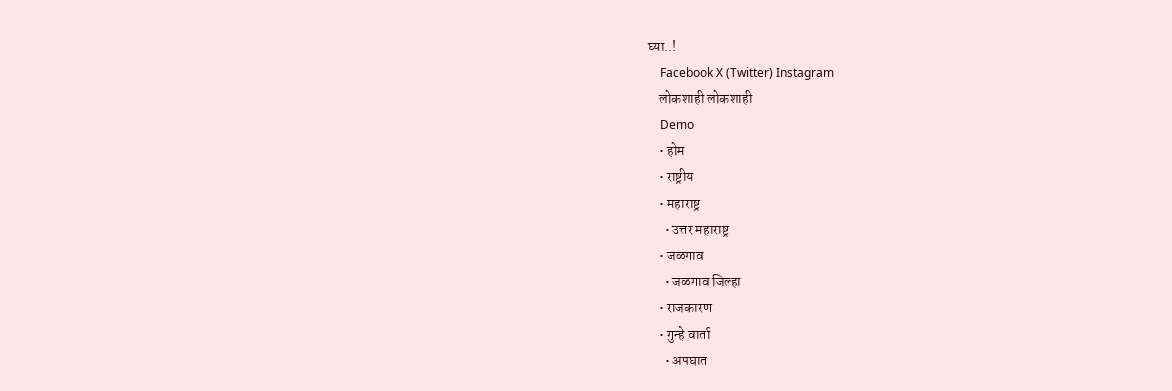घ्या..!
    Facebook X (Twitter) Instagram
    लोकशाही लोकशाही
    Demo
    • होम
    • राष्ट्रीय
    • महाराष्ट्र
      • उत्तर महाराष्ट्र
    • जळगाव
      • जळगाव जिल्हा
    • राजकारण
    • गुन्हे वार्ता
      • अपघात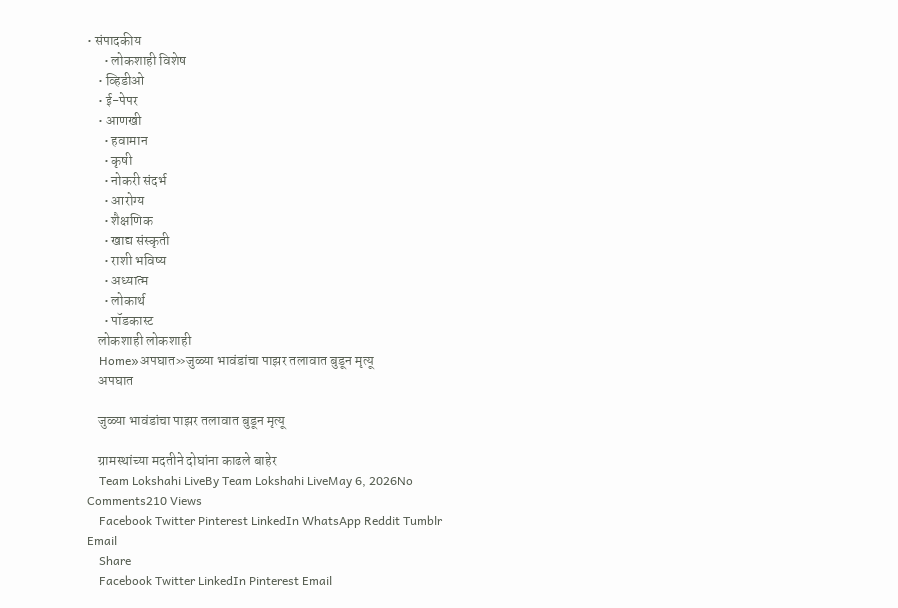• संपादकीय
      • लोकशाही विशेष
    • व्हिडीओ
    • ई-पेपर
    • आणखी
      • हवामान
      • कृषी
      • नोकरी संदर्भ
      • आरोग्य
      • शैक्षणिक
      • खाद्य संस्कृती
      • राशी भविष्य
      • अध्यात्म
      • लोकार्थ
      • पॉडकास्ट
    लोकशाही लोकशाही
    Home»अपघात»जुळ्या भावंडांचा पाझर तलावात बुडून मृत्यू
    अपघात

    जुळ्या भावंडांचा पाझर तलावात बुडून मृत्यू

    ग्रामस्थांच्या मदतीने दोघांना काढले बाहेर
    Team Lokshahi LiveBy Team Lokshahi LiveMay 6, 2026No Comments210 Views
    Facebook Twitter Pinterest LinkedIn WhatsApp Reddit Tumblr Email
    Share
    Facebook Twitter LinkedIn Pinterest Email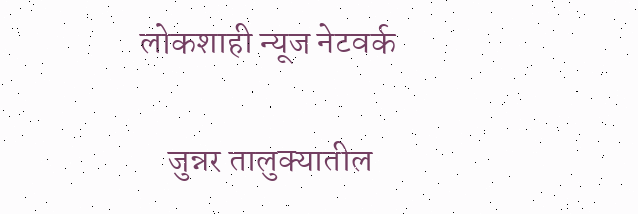लोकशाही न्यूज नेटवर्क

    जुन्नर तालुक्यातील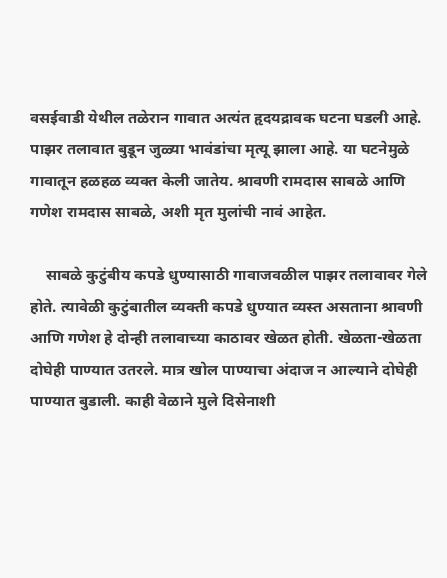वसईवाडी येथील तळेरान गावात अत्यंत हृदयद्रावक घटना घडली आहे. पाझर तलावात बुडून जुळ्या भावंडांचा मृत्यू झाला आहे. या घटनेमुळे गावातून हळहळ व्यक्त केली जातेय. श्रावणी रामदास साबळे आणि गणेश रामदास साबळे, अशी मृत मुलांची नावं आहेत.

    साबळे कुटुंबीय कपडे धुण्यासाठी गावाजवळील पाझर तलावावर गेले होते. त्यावेळी कुटुंबातील व्यक्ती कपडे धुण्यात व्यस्त असताना श्रावणी आणि गणेश हे दोन्ही तलावाच्या काठावर खेळत होती. खेळता-खेळता दोघेही पाण्यात उतरले. मात्र खोल पाण्याचा अंदाज न आल्याने दोघेही पाण्यात बुडाली. काही वेळाने मुले दिसेनाशी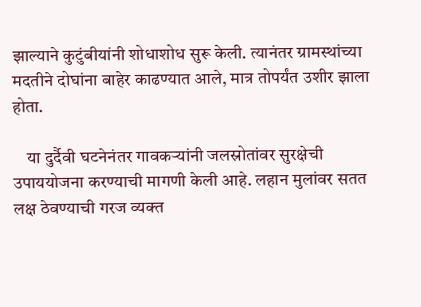झाल्याने कुटुंबीयांनी शोधाशोध सुरू केली. त्यानंतर ग्रामस्थांच्या मदतीने दोघांना बाहेर काढण्यात आले, मात्र तोपर्यंत उशीर झाला होता.

    या दुर्दैवी घटनेनंतर गावकऱ्यांनी जलस्रोतांवर सुरक्षेची उपाययोजना करण्याची मागणी केली आहे. लहान मुलांवर सतत लक्ष ठेवण्याची गरज व्यक्त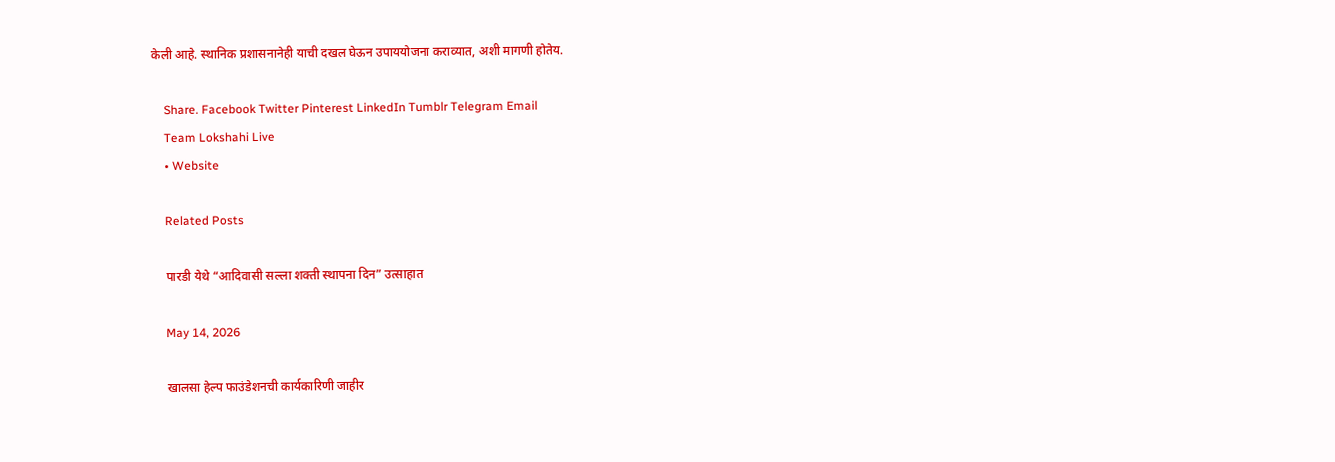केली आहे. स्थानिक प्रशासनानेही याची दखल घेऊन उपाययोजना कराव्यात, अशी मागणी होतेय.

    Share. Facebook Twitter Pinterest LinkedIn Tumblr Telegram Email
    Team Lokshahi Live
    • Website

    Related Posts

    पारडी येथे “आदिवासी सल्ला शक्ती स्थापना दिन” उत्साहात

    May 14, 2026

    खालसा हेल्प फाउंडेशनची कार्यकारिणी जाहीर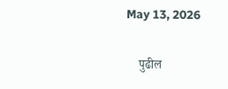May 13, 2026

    पुढील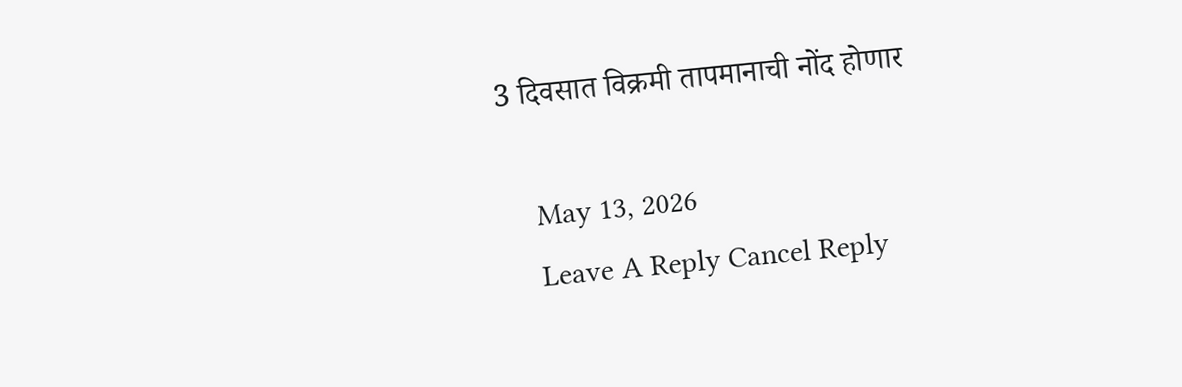3 दिवसात विक्रमी तापमानाची नोंद होणार

    May 13, 2026
    Leave A Reply Cancel Reply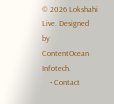© 2026 Lokshahi Live. Designed by ContentOcean Infotech.
    • Contact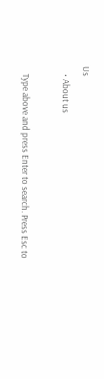Us
    • About us

    Type above and press Enter to search. Press Esc to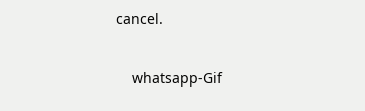cancel.

    whatsapp-Gif